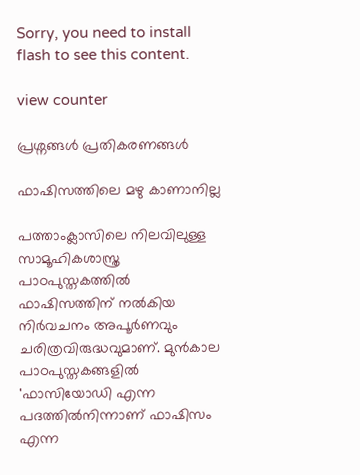Sorry, you need to install flash to see this content.

view counter

പ്രശ്നങ്ങള്‍ പ്രതികരണങ്ങള്‍

ഫാഷിസത്തിലെ മഴു കാണാനില്ല

പത്താംക്ലാസിലെ നിലവിലുള്ള സാമൂഹികശാസ്ത്ര പാഠപുസ്തകത്തില്‍ ഫാഷിസത്തിന് നല്‍കിയ നിര്‍വചനം അപൂര്‍ണവും ചരിത്രവിരുദ്ധവുമാണ്. മുന്‍കാല പാഠപുസ്തകങ്ങളില്‍ 'ഫാസിയോഡി എന്ന പദത്തില്‍നിന്നാണ് ഫാഷിസം എന്ന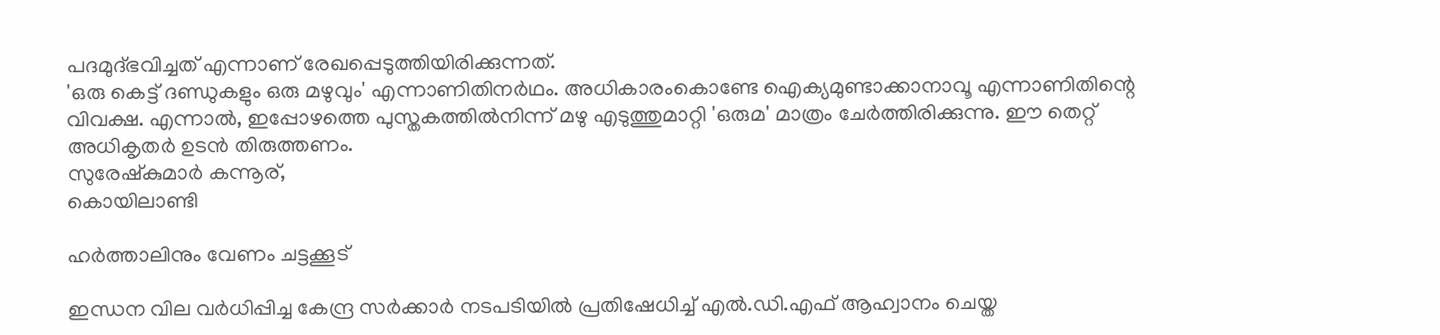പദമുദ്ഭവിച്ചത് എന്നാണ് രേഖപ്പെടുത്തിയിരിക്കുന്നത്.
'ഒരു കെട്ട് ദണ്ഡുകളും ഒരു മഴുവും' എന്നാണിതിനര്‍ഥം. അധികാരംകൊണ്ടേ ഐക്യമുണ്ടാക്കാനാവൂ എന്നാണിതിന്റെ വിവക്ഷ. എന്നാല്‍, ഇപ്പോഴത്തെ പുസ്തകത്തില്‍നിന്ന് മഴു എടുത്തുമാറ്റി 'ഒരുമ' മാത്രം ചേര്‍ത്തിരിക്കുന്നു. ഈ തെറ്റ് അധികൃതര്‍ ഉടന്‍ തിരുത്തണം.
സുരേഷ്‌കുമാര്‍ കന്നൂര്,
കൊയിലാണ്ടി

ഹര്‍ത്താലിനും വേണം ചട്ടക്കൂട്

ഇന്ധന വില വര്‍ധിപ്പിച്ച കേന്ദ്ര സര്‍ക്കാര്‍ നടപടിയില്‍ പ്രതിഷേധിച്ച് എല്‍.ഡി.എഫ് ആഹ്വാനം ചെയ്ത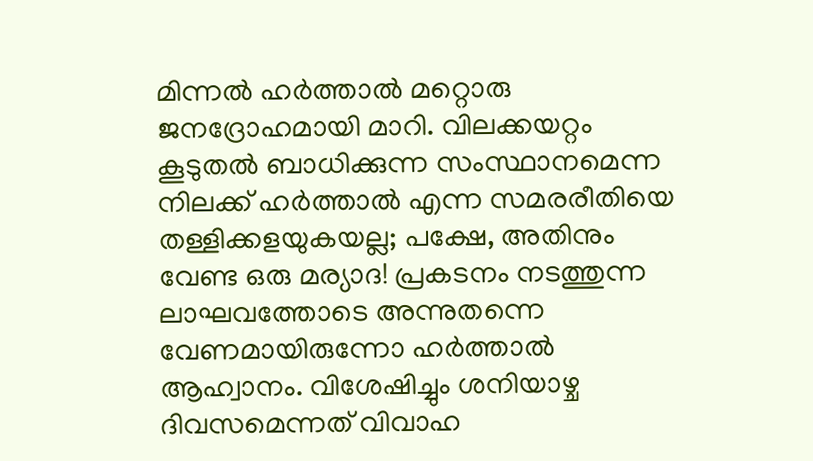മിന്നല്‍ ഹര്‍ത്താല്‍ മറ്റൊരു ജനദ്രോഹമായി മാറി. വിലക്കയറ്റം കൂടുതല്‍ ബാധിക്കുന്ന സംസ്ഥാനമെന്ന നിലക്ക് ഹര്‍ത്താല്‍ എന്ന സമരരീതിയെ തള്ളിക്കളയുകയല്ല; പക്ഷേ, അതിനും വേണ്ട ഒരു മര്യാദ! പ്രകടനം നടത്തുന്ന ലാഘവത്തോടെ അന്നുതന്നെ വേണമായിരുന്നോ ഹര്‍ത്താല്‍ ആഹ്വാനം. വിശേഷിച്ചും ശനിയാഴ്ച ദിവസമെന്നത് വിവാഹ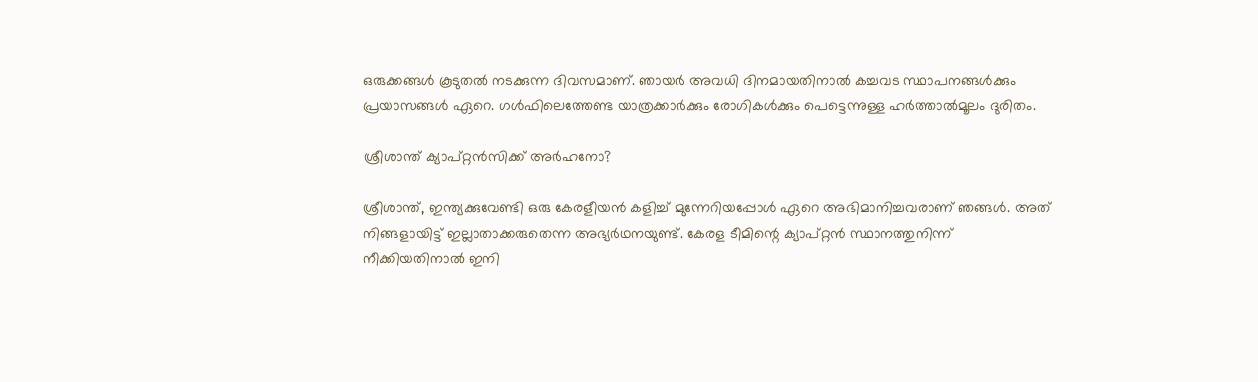ഒരുക്കങ്ങള്‍ കൂടുതല്‍ നടക്കുന്ന ദിവസമാണ്. ഞായര്‍ അവധി ദിനമായതിനാല്‍ കച്ചവട സ്ഥാപനങ്ങള്‍ക്കും പ്രയാസങ്ങള്‍ ഏറെ. ഗള്‍ഫിലെത്തേണ്ട യാത്രക്കാര്‍ക്കും രോഗികള്‍ക്കും പെട്ടെന്നുള്ള ഹര്‍ത്താല്‍മൂലം ദുരിതം.

ശ്രീശാന്ത് ക്യാപ്റ്റന്‍സിക്ക് അര്‍ഹനോ?

ശ്രീശാന്ത്, ഇന്ത്യക്കുവേണ്ടി ഒരു കേരളീയന്‍ കളിച്ച് മുന്നേറിയപ്പോള്‍ ഏറെ അഭിമാനിച്ചവരാണ് ഞങ്ങള്‍. അത് നിങ്ങളായിട്ട് ഇല്ലാതാക്കരുതെന്ന അഭ്യര്‍ഥനയുണ്ട്. കേരള ടീമിന്റെ ക്യാപ്റ്റന്‍ സ്ഥാനത്തുനിന്ന് നീക്കിയതിനാല്‍ ഇനി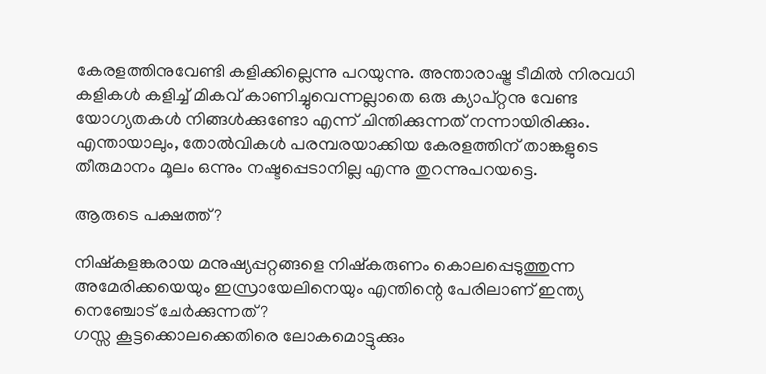കേരളത്തിനുവേണ്ടി കളിക്കില്ലെന്നു പറയുന്നു. അന്താരാഷ്ട്ര ടീമില്‍ നിരവധി കളികള്‍ കളിച്ച് മികവ് കാണിച്ചുവെന്നല്ലാതെ ഒരു ക്യാപ്റ്റനു വേണ്ട യോഗ്യതകള്‍ നിങ്ങള്‍ക്കുണ്ടോ എന്ന് ചിന്തിക്കുന്നത് നന്നായിരിക്കും. എന്തായാലും, തോല്‍വികള്‍ പരമ്പരയാക്കിയ കേരളത്തിന് താങ്കളുടെ തീരുമാനം മൂലം ഒന്നും നഷ്ടപ്പെടാനില്ല എന്നു തുറന്നുപറയട്ടെ.

ആരുടെ പക്ഷത്ത്?

നിഷ്‌കളങ്കരായ മനുഷ്യപ്പറ്റങ്ങളെ നിഷ്‌കരുണം കൊലപ്പെടുത്തുന്ന അമേരിക്കയെയും ഇസ്രായേലിനെയും എന്തിന്റെ പേരിലാണ് ഇന്ത്യ നെഞ്ചോട് ചേര്‍ക്കുന്നത്?
ഗസ്സ കൂട്ടക്കൊലക്കെതിരെ ലോകമൊട്ടുക്കും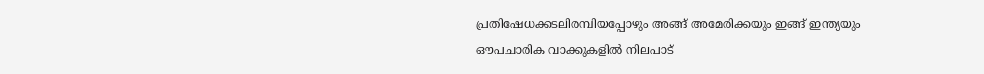പ്രതിഷേധക്കടലിരമ്പിയപ്പോഴും അങ്ങ് അമേരിക്കയും ഇങ്ങ് ഇന്ത്യയും ഔപചാരിക വാക്കുകളില്‍ നിലപാട്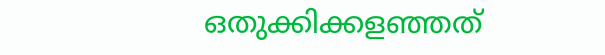ഒതുക്കിക്കളഞ്ഞത്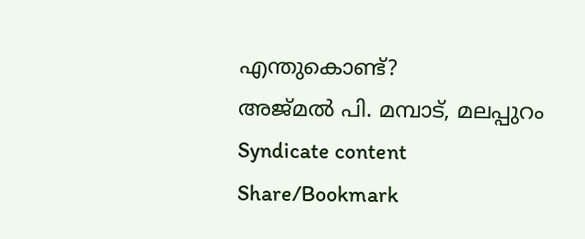എന്തുകൊണ്ട്?
അജ്മല്‍ പി. മമ്പാട്, മലപ്പുറം
Syndicate content
Share/Bookmark